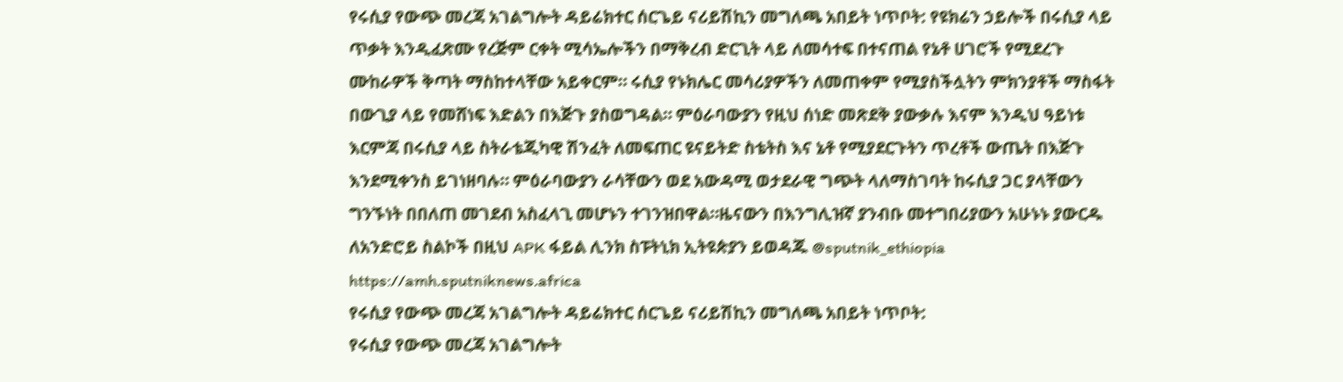የሩሲያ የውጭ መረጃ አገልግሎት ዳይሬክተር ሰርጌይ ናሪይሽኪን መግለጫ አበይት ነጥቦት: የዩክሬን ኃይሎች በሩሲያ ላይ ጥቃት እንዲፈጽሙ የረጅም ርቀት ሚሳኤሎችን በማቅረብ ድርጊት ላይ ለመሳተፍ በተናጠል የኔቶ ሀገሮች የሚደረጉ ሙከራዎች ቅጣት ማስከተላቸው አይቀርም። ሩሲያ የኑክሌር መሳሪያዎችን ለመጠቀም የሚያስችሏትን ምክንያቶች ማስፋት በውጊያ ላይ የመሸነፍ እድልን በእጅጉ ያስወግዳል። ምዕራባውያን የዚህ ሰነድ መጽደቅ ያውቃሉ እናም እንዲህ ዓይነቱ እርምጃ በሩሲያ ላይ ስትራቴጂካዊ ሽንፈት ለመፍጠር ዩናይትድ ስቴትስ እና ኔቶ የሚያደርጉትን ጥረቶች ውጤት በእጅጉ እንደሚቀንስ ይገነዘባሉ። ምዕራባውያን ራሳቸውን ወደ አውዳሚ ወታደራዊ ግጭት ላለማስገባት ከሩሲያ ጋር ያላቸውን ግንኙነት በበለጠ መገደብ አስፈላጊ መሆኑን ተገንዝበዋል።ዜናውን በእንግሊዝኛ ያንብቡ መተግበሪያውን አሁኑኑ ያውርዱ ለአንድሮይ ስልኮች በዚህ APK ፋይል ሊንክ ስፑትኒክ ኢትዩጵያን ይወዳጁ @sputnik_ethiopia
https://amh.sputniknews.africa
የሩሲያ የውጭ መረጃ አገልግሎት ዳይሬክተር ሰርጌይ ናሪይሽኪን መግለጫ አበይት ነጥቦት:
የሩሲያ የውጭ መረጃ አገልግሎት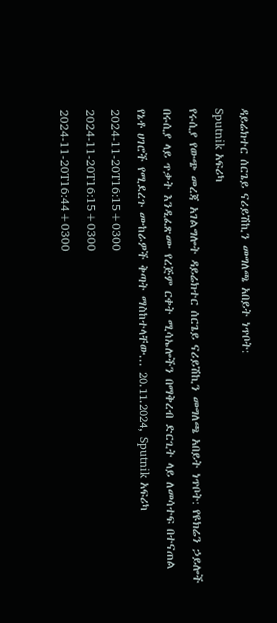ዳይሬክተር ሰርጌይ ናሪይሽኪን መግለጫ አበይት ነጥቦት:
Sputnik አፍሪካ
የሩሲያ የውጭ መረጃ አገልግሎት ዳይሬክተር ሰርጌይ ናሪይሽኪን መግለጫ አበይት ነጥቦት: የዩክሬን ኃይሎች በሩሲያ ላይ ጥቃት እንዲፈጽሙ የረጅም ርቀት ሚሳኤሎችን በማቅረብ ድርጊት ላይ ለመሳተፍ በተናጠል የኔቶ ሀገሮች የሚደረጉ ሙከራዎች ቅጣት ማስከተላቸው... 20.11.2024, Sputnik አፍሪካ
2024-11-20T16:15+0300
2024-11-20T16:15+0300
2024-11-20T16:44+0300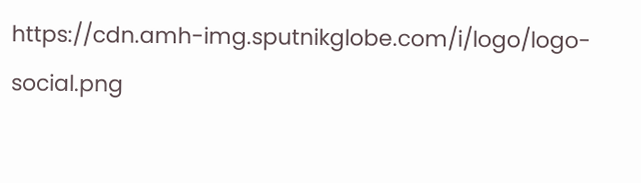https://cdn.amh-img.sputnikglobe.com/i/logo/logo-social.png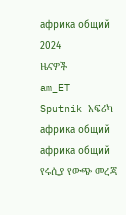африка общий
2024
ዜናዎች
am_ET
Sputnik አፍሪካ
африка общий
африка общий
የሩሲያ የውጭ መረጃ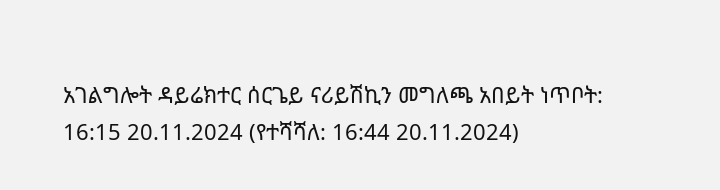አገልግሎት ዳይሬክተር ሰርጌይ ናሪይሽኪን መግለጫ አበይት ነጥቦት:
16:15 20.11.2024 (የተሻሻለ: 16:44 20.11.2024)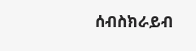ሰብስክራይብ